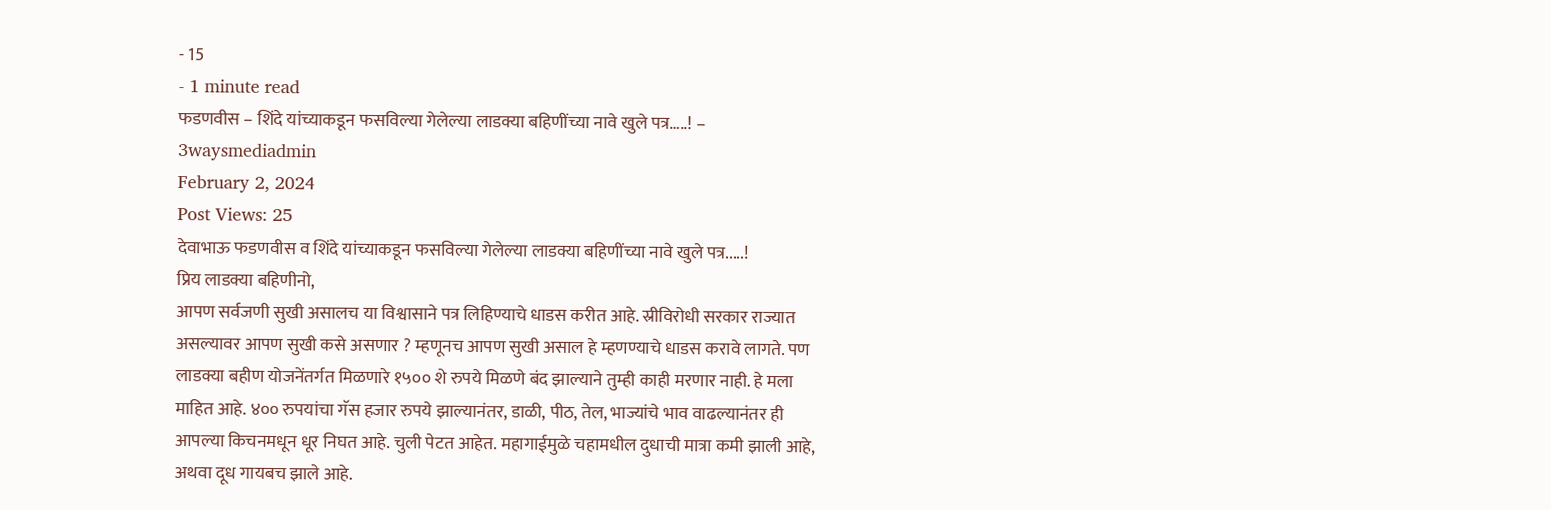- 15
- 1 minute read
फडणवीस – शिंदे यांच्याकडून फसविल्या गेलेल्या लाडक्या बहिणींच्या नावे खुले पत्र…..! –
3waysmediadmin
February 2, 2024
Post Views: 25
देवाभाऊ फडणवीस व शिंदे यांच्याकडून फसविल्या गेलेल्या लाडक्या बहिणींच्या नावे खुले पत्र.....!
प्रिय लाडक्या बहिणीनो,
आपण सर्वजणी सुखी असालच या विश्वासाने पत्र लिहिण्याचे धाडस करीत आहे. स्रीविरोधी सरकार राज्यात असल्यावर आपण सुखी कसे असणार ? म्हणूनच आपण सुखी असाल हे म्हणण्याचे धाडस करावे लागते. पण लाडक्या बहीण योजनेंतर्गत मिळणारे १५०० शे रुपये मिळणे बंद झाल्याने तुम्ही काही मरणार नाही. हे मला माहित आहे. ४०० रुपयांचा गॅस हजार रुपये झाल्यानंतर, डाळी, पीठ, तेल, भाज्यांचे भाव वाढल्यानंतर ही आपल्या किचनमधून धूर निघत आहे. चुली पेटत आहेत. महागाईमुळे चहामधील दुधाची मात्रा कमी झाली आहे, अथवा दूध गायबच झाले आहे.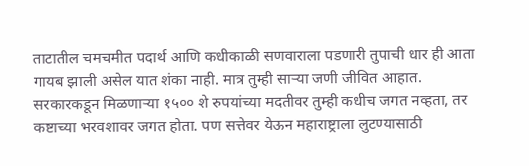ताटातील चमचमीत पदार्थ आणि कधीकाळी सणवाराला पडणारी तुपाची धार ही आता गायब झाली असेल यात शंका नाही. मात्र तुम्ही साऱ्या जणी जीवित आहात. सरकारकडून मिळणाऱ्या १५०० शे रुपयांच्या मदतीवर तुम्ही कधीच जगत नव्हता, तर कष्टाच्या भरवशावर जगत होता. पण सत्तेवर येऊन महाराष्ट्राला लुटण्यासाठी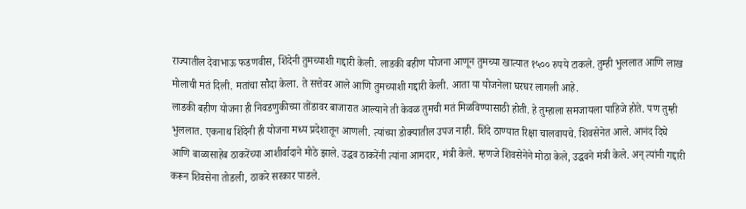राज्यातील देवाभाऊ फडणवीस, शिंदेनी तुमच्याशी गद्दारी केली. लाडकी बहीण योजना आणून तुमच्या खात्यात १५०० रुपये टाकले. तुम्ही भुललात आणि लाख मोलाची मतं दिली. मतांचा सौदा केला. ते सत्तेवर आले आणि तुमच्याशी गद्दारी केली. आता या योजनेला घरघर लागली आहे.
लाडकी बहीण योजना ही निवडणुकीच्या तोंडावर बाजारात आल्याने ती केवळ तुमची मतं मिळविण्यासाठी होती. हे तुम्हाला समजायला पाहिजे होते. पण तुम्ही भुललात. एकनाथ शिंदेनी ही योजना मध्य प्रदेशातून आणली. त्यांच्या डोक्यातील उपज नाही. शिंदे ठाण्यात रिक्षा चालवायचे. शिवसेनेत आले. आनंद दिघे आणि बाळासाहेब ठाकरेंच्या आशीर्वादाने मोठे झाले. उद्धव ठाकरेंनी त्यांना आमदार, मंत्री केले. म्हणजे शिवसेनेने मोठा केले, उद्धवने मंत्री केले. अन् त्यांनी गद्दारी करून शिवसेना तोडली, ठाकरे सरकार पाडले.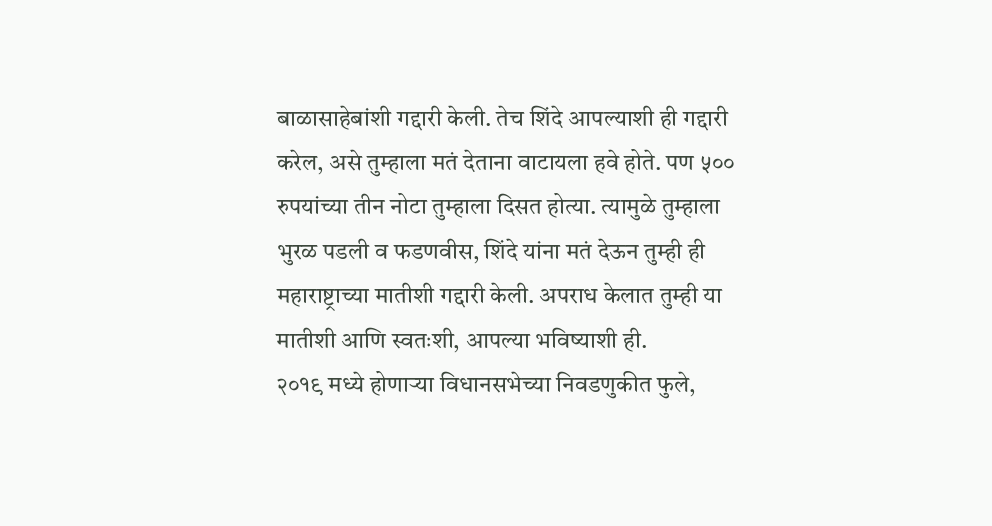बाळासाहेबांशी गद्दारी केली. तेच शिंदे आपल्याशी ही गद्दारी करेल, असे तुम्हाला मतं देताना वाटायला हवे होते. पण ५०० रुपयांच्या तीन नोटा तुम्हाला दिसत होत्या. त्यामुळे तुम्हाला भुरळ पडली व फडणवीस, शिंदे यांना मतं देऊन तुम्ही ही महाराष्ट्राच्या मातीशी गद्दारी केली. अपराध केलात तुम्ही या मातीशी आणि स्वतःशी, आपल्या भविष्याशी ही.
२०१९ मध्ये होणाऱ्या विधानसभेच्या निवडणुकीत फुले,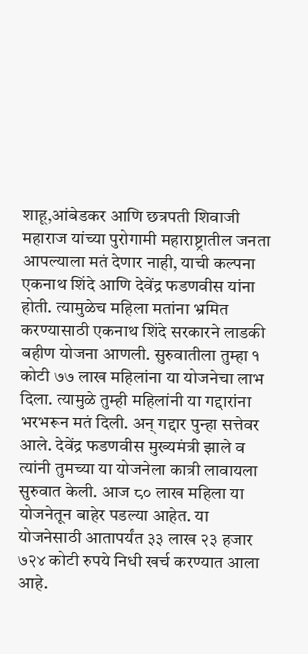शाहू,आंबेडकर आणि छत्रपती शिवाजी महाराज यांच्या पुरोगामी महाराष्ट्रातील जनता आपल्याला मतं देणार नाही, याची कल्पना एकनाथ शिंदे आणि देवेंद्र फडणवीस यांना होती. त्यामुळेच महिला मतांना भ्रमित करण्यासाठी एकनाथ शिंदे सरकारने लाडकी बहीण योजना आणली. सुरुवातीला तुम्हा १ कोटी ७७ लाख महिलांना या योजनेचा लाभ दिला. त्यामुळे तुम्ही महिलांनी या गद्दारांना भरभरून मतं दिली. अन् गद्दार पुन्हा सत्तेवर आले. देवेंद्र फडणवीस मुख्यमंत्री झाले व त्यांनी तुमच्या या योजनेला कात्री लावायला सुरुवात केली. आज ८० लाख महिला या योजनेतून बाहेर पडल्या आहेत. या योजनेसाठी आतापर्यंत ३३ लाख २३ हजार ७२४ कोटी रुपये निधी खर्च करण्यात आला आहे.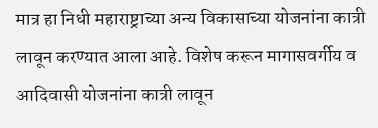मात्र हा निधी महाराष्ट्राच्या अन्य विकासाच्या योजनांना कात्री लावून करण्यात आला आहे. विशेष करून मागासवर्गीय व आदिवासी योजनांना कात्री लावून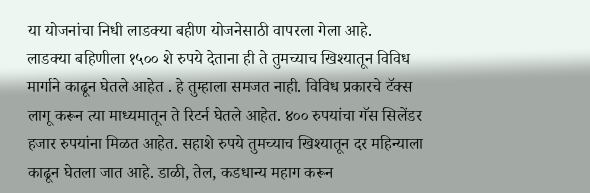या योजनांचा निधी लाडक्या बहीण योजनेसाठी वापरला गेला आहे.
लाडक्या बहिणीला १५०० शे रुपये देताना ही ते तुमच्याच खिश्यातून विविध मार्गाने काढून घेतले आहेत . हे तुम्हाला समजत नाही. विविध प्रकारचे टॅक्स लागू करून त्या माध्यमातून ते रिटर्न घेतले आहेत. ४०० रुपयांचा गॅस सिलेंडर हजार रुपयांना मिळत आहेत. सहाशे रुपये तुमच्याच खिश्यातून दर महिन्याला काढून घेतला जात आहे. डाळी, तेल, कडधान्य महाग करून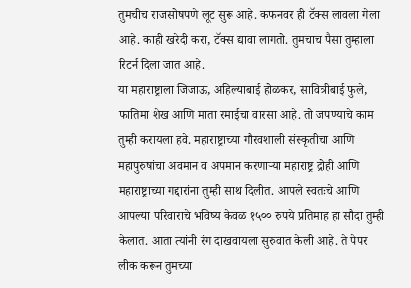तुमचीच राजसोषपणे लूट सुरू आहे. कफनवर ही टॅक्स लावला गेला आहे. काही खरेदी करा, टॅक्स द्यावा लागतो. तुमचाच पैसा तुम्हाला रिटर्न दिला जात आहे.
या महाराष्ट्राला जिजाऊ, अहिल्याबाई होळकर, सावित्रीबाई फुले, फातिमा शेख आणि माता रमाईचा वारसा आहे. तो जपण्याचे काम तुम्ही करायला हवे. महाराष्ट्राच्या गौरवशाली संस्कृतीचा आणि महापुरुषांचा अवमान व अपमान करणाऱ्या महाराष्ट्र द्रोही आणि महाराष्ट्राच्या गद्दारांना तुम्ही साथ दिलीत. आपले स्वतःचे आणि आपल्या परिवाराचे भविष्य केवळ १५०० रुपये प्रतिमाह हा सौदा तुम्ही केलात. आता त्यांनी रंग दाखवायला सुरुवात केली आहे. ते पेपर लीक करून तुमच्या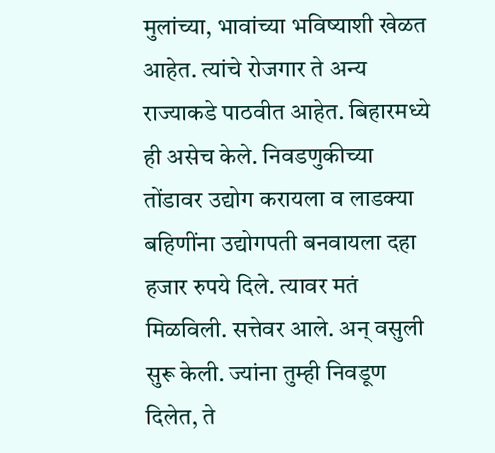मुलांच्या, भावांच्या भविष्याशी खेळत आहेत. त्यांचे रोजगार ते अन्य राज्याकडे पाठवीत आहेत. बिहारमध्ये ही असेच केले. निवडणुकीच्या तोंडावर उद्योग करायला व लाडक्या बहिणींना उद्योगपती बनवायला दहा हजार रुपये दिले. त्यावर मतं मिळविली. सत्तेवर आले. अन् वसुली सुरू केली. ज्यांना तुम्ही निवडूण दिलेत, ते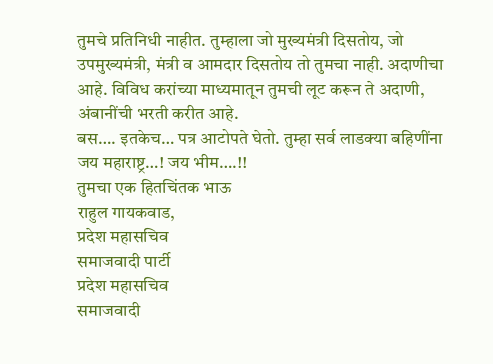तुमचे प्रतिनिधी नाहीत. तुम्हाला जो मुख्यमंत्री दिसतोय, जो उपमुख्यमंत्री, मंत्री व आमदार दिसतोय तो तुमचा नाही. अदाणीचा आहे. विविध करांच्या माध्यमातून तुमची लूट करून ते अदाणी, अंबानींची भरती करीत आहे.
बस…. इतकेच… पत्र आटोपते घेतो. तुम्हा सर्व लाडक्या बहिणींना जय महाराष्ट्र…! जय भीम….!!
तुमचा एक हितचिंतक भाऊ
राहुल गायकवाड,
प्रदेश महासचिव
समाजवादी पार्टी
प्रदेश महासचिव
समाजवादी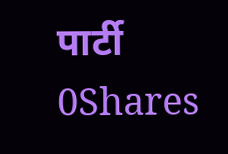पार्टी
0Shares